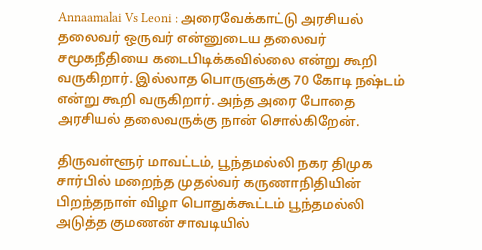Annaamalai Vs Leoni : அரைவேக்காட்டு அரசியல் தலைவர் ஒருவர் என்னுடைய தலைவர் சமூகநீதியை கடைபிடிக்கவில்லை என்று கூறி வருகிறார். இல்லாத பொருளுக்கு 70 கோடி நஷ்டம் என்று கூறி வருகிறார். அந்த அரை போதை அரசியல் தலைவருக்கு நான் சொல்கிறேன்.

திருவள்ளூர் மாவட்டம், பூந்தமல்லி நகர திமுக சார்பில் மறைந்த முதல்வர் கருணாநிதியின் பிறந்தநாள் விழா பொதுக்கூட்டம் பூந்தமல்லி அடுத்த குமணன் சாவடியில்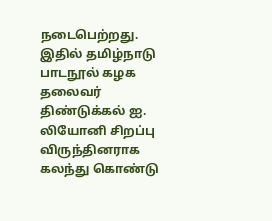நடைபெற்றது. இதில் தமிழ்நாடு பாடநூல் கழக தலைவர் திண்டுக்கல் ஐ. லியோனி சிறப்பு விருந்தினராக கலந்து கொண்டு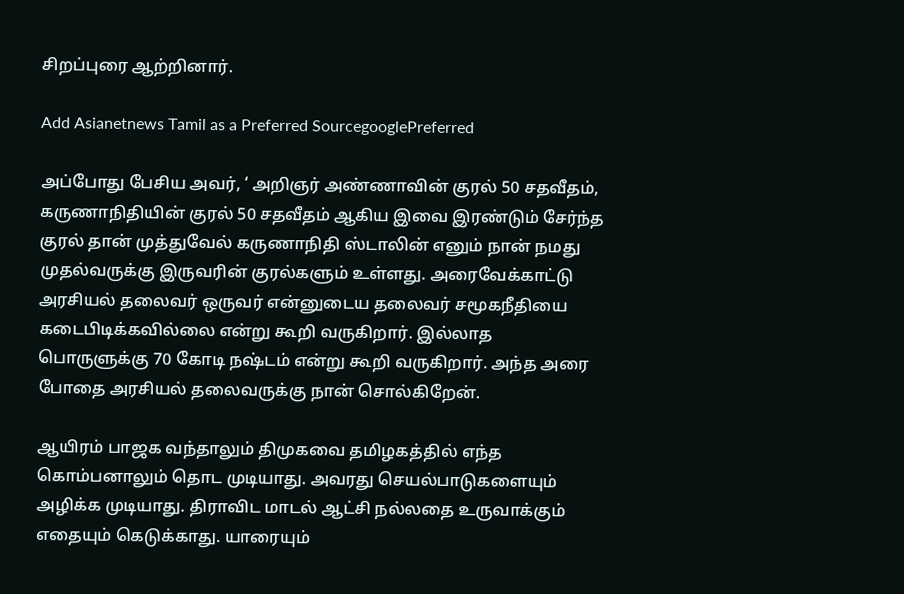சிறப்புரை ஆற்றினார்.

Add Asianetnews Tamil as a Preferred SourcegooglePreferred

அப்போது பேசிய அவர், ‘ அறிஞர் அண்ணாவின் குரல் 50 சதவீதம், கருணாநிதியின் குரல் 50 சதவீதம் ஆகிய இவை இரண்டும் சேர்ந்த குரல் தான் முத்துவேல் கருணாநிதி ஸ்டாலின் எனும் நான் நமது முதல்வருக்கு இருவரின் குரல்களும் உள்ளது. அரைவேக்காட்டு அரசியல் தலைவர் ஒருவர் என்னுடைய தலைவர் சமூகநீதியை கடைபிடிக்கவில்லை என்று கூறி வருகிறார். இல்லாத பொருளுக்கு 70 கோடி நஷ்டம் என்று கூறி வருகிறார். அந்த அரை போதை அரசியல் தலைவருக்கு நான் சொல்கிறேன்.

ஆயிரம் பாஜக வந்தாலும் திமுகவை தமிழகத்தில் எந்த கொம்பனாலும் தொட முடியாது. அவரது செயல்பாடுகளையும் அழிக்க முடியாது. திராவிட மாடல் ஆட்சி நல்லதை உருவாக்கும் எதையும் கெடுக்காது. யாரையும்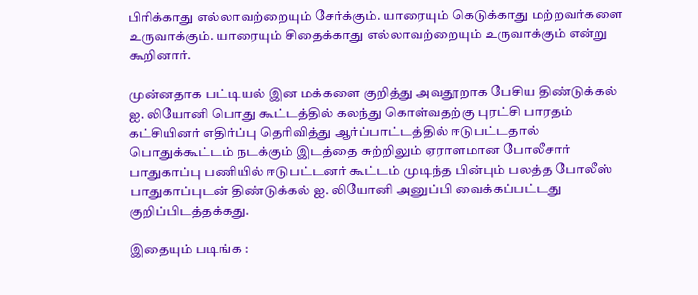பிரிக்காது எல்லாவற்றையும் சேர்க்கும். யாரையும் கெடுக்காது மற்றவர்களை உருவாக்கும். யாரையும் சிதைக்காது எல்லாவற்றையும் உருவாக்கும் என்று கூறினார்.

முன்னதாக பட்டியல் இன மக்களை குறித்து அவதூறாக பேசிய திண்டுக்கல் ஐ. லியோனி பொது கூட்டத்தில் கலந்து கொள்வதற்கு புரட்சி பாரதம் கட்சியினர் எதிர்ப்பு தெரிவித்து ஆர்ப்பாட்டத்தில் ஈடுபட்டதால் பொதுக்கூட்டம் நடக்கும் இடத்தை சுற்றிலும் ஏராளமான போலீசார் பாதுகாப்பு பணியில் ஈடுபட்டனர் கூட்டம் முடிந்த பின்பும் பலத்த போலீஸ் பாதுகாப்புடன் திண்டுக்கல் ஐ. லியோனி அனுப்பி வைக்கப்பட்டது குறிப்பிடத்தக்கது.

இதையும் படிங்க :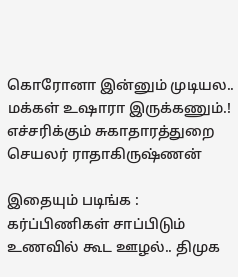கொரோனா இன்னும் முடியல.. மக்கள் உஷாரா இருக்கணும்.! எச்சரிக்கும் சுகாதாரத்துறை செயலர் ராதாகிருஷ்ணன்

இதையும் படிங்க : கர்ப்பிணிகள் சாப்பிடும் உணவில் கூட ஊழல்.. திமுக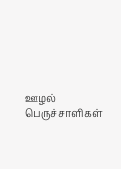ஊழல் பெருச்சாளிகள்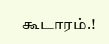கூடாரம்.!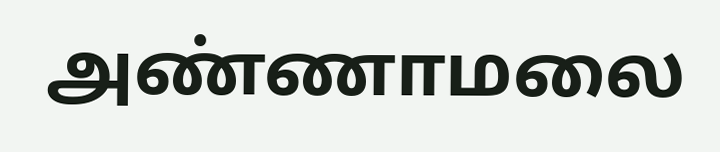அண்ணாமலை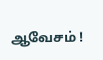ஆவேசம் !